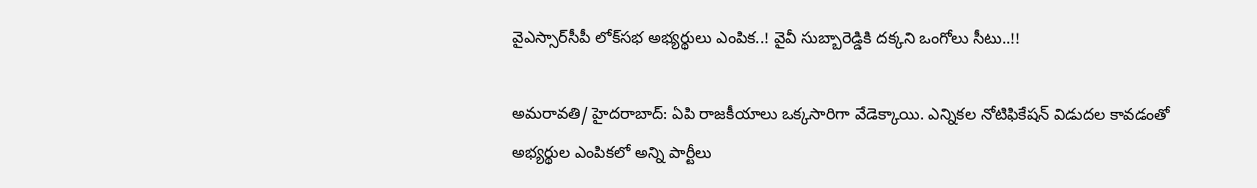వైఎస్సార్‌సీపీ లోక్‌సభ అభ్యర్థులు ఎంపిక‌..! వైవీ సుబ్బారెడ్డికి దక్కని ఒంగోలు సీటు..!!

అమరావతి/ హైద‌రాబాద్: ఏపి రాజ‌కీయాలు ఒక్క‌సారిగా వేడెక్కాయి. ఎన్నిక‌ల నోటిఫికేష‌న్ విడుద‌ల కావ‌డంతో అభ్య‌ర్థుల ఎంపిక‌లో అన్ని పార్టీలు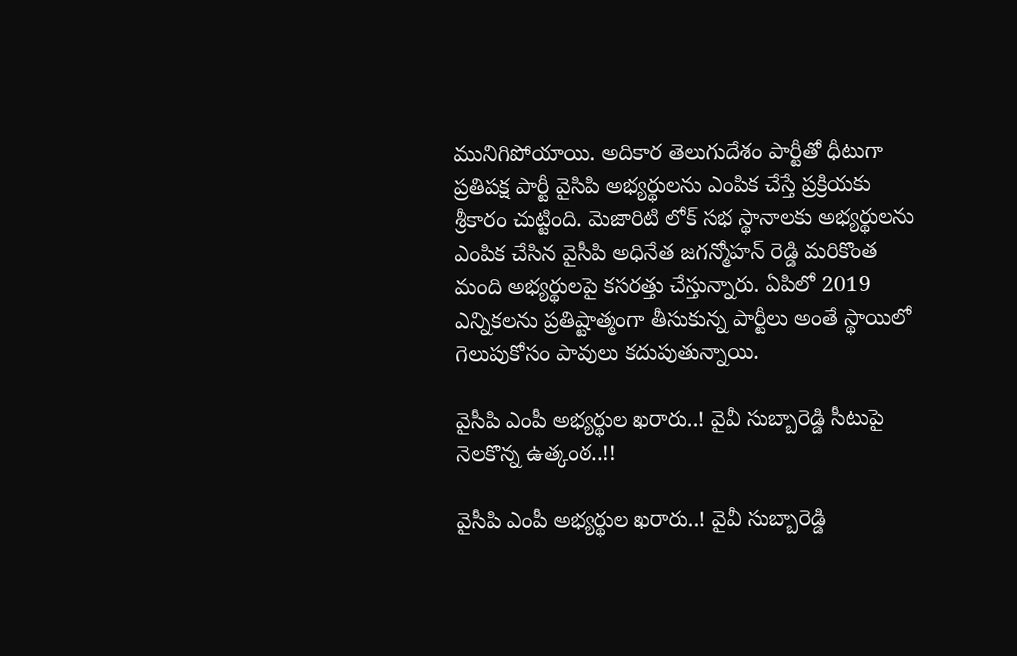మునిగిపోయాయి. అదికార తెలుగుదేశం పార్టీతో ధీటుగా ప్ర‌తిప‌క్ష పార్టీ వైసిపి అభ్య‌ర్థుల‌ను ఎంపిక చేస్తే ప్ర‌క్రియ‌కు శ్రీ‌కారం చుట్టింది. మెజారిటి లోక్ స‌భ స్థానాల‌కు అభ్య‌ర్థుల‌ను ఎంపిక చేసిన వైసీపి అధినేత జ‌గ‌న్మోహ‌న్ రెడ్డి మ‌రికొంత మంది అభ్య‌ర్థుల‌పై క‌స‌ర‌త్తు చేస్తున్నారు. ఏపిలో 2019 ఎన్నిక‌ల‌ను ప్ర‌తిష్టాత్మంగా తీసుకున్న పార్టీలు అంతే స్థాయిలో గెలుపుకోసం పావులు క‌దుపుతున్నాయి.

వైసీపి ఎంపీ అభ్య‌ర్థుల ఖరారు..! వైవీ సుబ్బారెడ్డి సీటుపై నెల‌కొన్న ఉత్కంఠ‌..!!

వైసీపి ఎంపీ అభ్య‌ర్థుల ఖరారు..! వైవీ సుబ్బారెడ్డి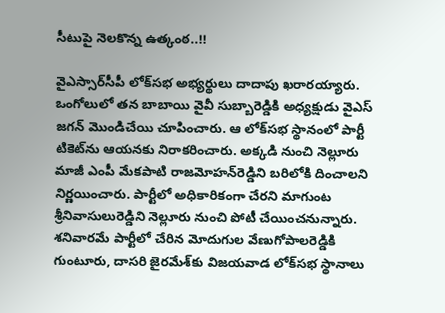సీటుపై నెల‌కొన్న ఉత్కంఠ‌..!!

వైఎస్సార్‌సీపీ లోక్‌సభ అభ్యర్థులు దాదాపు ఖరారయ్యారు. ఒంగోలులో తన బాబాయి వైవీ సుబ్బారెడ్డికి అధ్యక్షుడు వైఎస్ జగన్ మొండిచేయి చూపించారు. ఆ లోక్‌సభ స్థానంలో పార్టీ టికెట్‌ను ఆయనకు నిరాకరించారు. అక్కడి నుంచి నెల్లూరు మాజీ ఎంపీ మేకపాటి రాజమోహన్‌రెడ్డిని బరిలోకి దించాలని నిర్ణయించారు. పార్టీలో అధికారికంగా చేరని మాగుంట శ్రీనివాసులురెడ్డిని నెల్లూరు నుంచి పోటీ చేయించనున్నారు. శనివారమే పార్టీలో చేరిన మోదుగుల వేణుగోపాలరెడ్డికి గుంటూరు, దాసరి జైరమేశ్‌కు విజయవాడ లోక్‌సభ స్థానాలు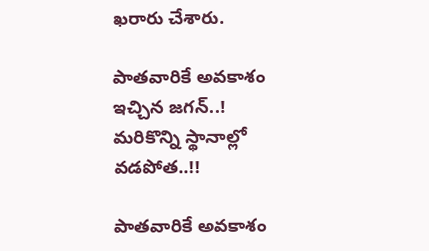ఖరారు చేశారు.

పాత‌వారికే అవ‌కాశం ఇచ్చిన జ‌గ‌న్..! మ‌రికొన్ని స్థానాల్లో వ‌డ‌పోత‌..!!

పాత‌వారికే అవ‌కాశం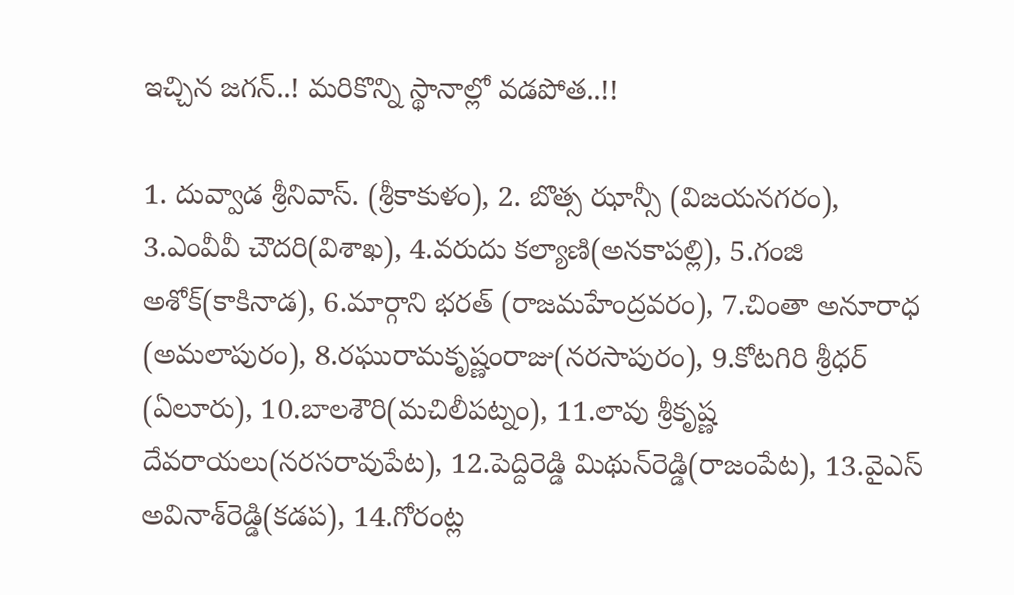ఇచ్చిన జ‌గ‌న్..! మ‌రికొన్ని స్థానాల్లో వ‌డ‌పోత‌..!!

1. దువ్వాడ శ్రీనివాస్. (శ్రీకాకుళం), 2. బొత్స ఝాన్సీ (విజయనగరం), 3.ఎంవీవీ చౌదరి(విశాఖ), 4.వరుదు కల్యాణి(అనకాపల్లి), 5.గంజి అశోక్(కాకినాడ), 6.మార్గాని భరత్ (రాజమహేంద్రవరం), 7.చింతా అనూరాధ (అమలాపురం), 8.రఘురామకృష్ణంరాజు(నరసాపురం), 9.కోటగిరి శ్రీధర్ (ఏలూరు), 10.బాలశౌరి(మచిలీపట్నం), 11.లావు శ్రీకృష్ణ దేవరాయలు(నరసరావుపేట), 12.పెద్దిరెడ్డి మిథున్‌రెడ్డి(రాజంపేట), 13.వైఎస్ అవినాశ్‌రెడ్డి(కడప), 14.గోరంట్ల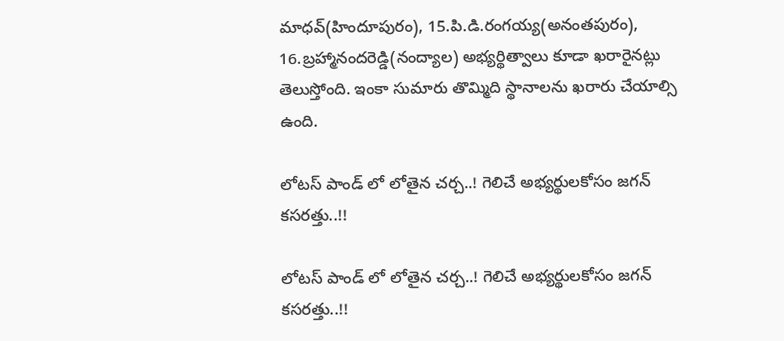మాధవ్(హిందూపురం), 15.పి.డి.రంగయ్య(అనంతపురం), 16.బ్రహ్మానందరెడ్డి(నంద్యాల) అభ్యర్థిత్వాలు కూడా ఖరారైనట్లు తెలుస్తోంది. ఇంకా సుమారు తొమ్మిది స్థానాల‌ను ఖ‌రారు చేయాల్సి ఉంది.

లోట‌స్ పాండ్ లో లోతైన చ‌ర్చ‌..! గెలిచే అభ్య‌ర్థుల‌కోసం జ‌గ‌న్ క‌స‌ర‌త్తు..!!

లోట‌స్ పాండ్ లో లోతైన చ‌ర్చ‌..! గెలిచే అభ్య‌ర్థుల‌కోసం జ‌గ‌న్ క‌స‌ర‌త్తు..!!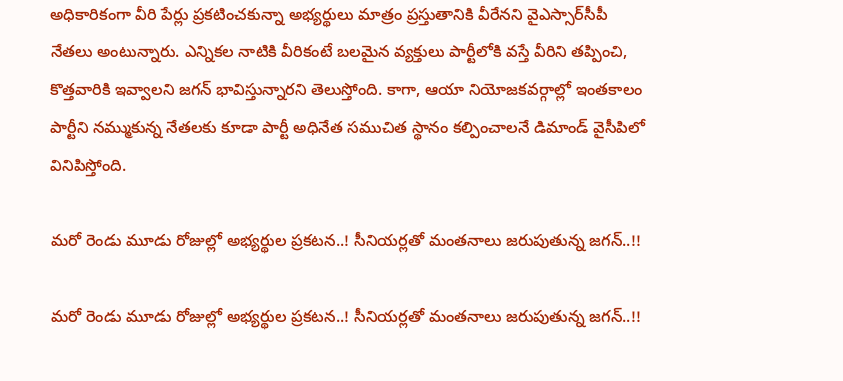అధికారికంగా వీరి పేర్లు ప్రకటించకున్నా అభ్యర్థులు మాత్రం ప్రస్తుతానికి వీరేనని వైఎస్సార్‌సీపీ నేతలు అంటున్నారు. ఎన్నికల నాటికి వీరికంటే బలమైన వ్యక్తులు పార్టీలోకి వస్తే వీరిని తప్పించి, కొత్తవారికి ఇవ్వాలని జగన్ భావిస్తున్నారని తెలుస్తోంది. కాగా, ఆయా నియోజకవర్గాల్లో ఇంతకాలం పార్టీని నమ్ముకున్న నేతలకు కూడా పార్టీ అధినేత స‌ముచిత స్థానం క‌ల్పించాల‌నే డిమాండ్ వైసీపిలో వినిపిస్తోంది.

మ‌రో రెండు మూడు రోజుల్లో అభ్య‌ర్థుల ప్ర‌క‌ట‌న‌..! సీనియ‌ర్ల‌తో మంత‌నాలు జ‌రుపుతున్న జ‌గ‌న్..!!

మ‌రో రెండు మూడు రోజుల్లో అభ్య‌ర్థుల ప్ర‌క‌ట‌న‌..! సీనియ‌ర్ల‌తో మంత‌నాలు జ‌రుపుతున్న జ‌గ‌న్..!!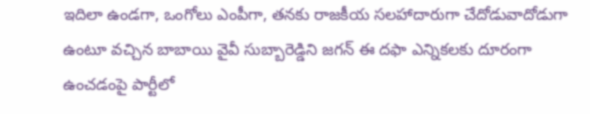ఇదిలా ఉండ‌గా, ఒంగోలు ఎంపీగా, తనకు రాజకీయ సలహాదారుగా చేదోడువాదోడుగా ఉంటూ వచ్చిన బాబాయి వైవీ సుబ్బారెడ్డిని జగన్ ఈ దఫా ఎన్నికలకు దూరంగా ఉంచడంపై పార్టీలో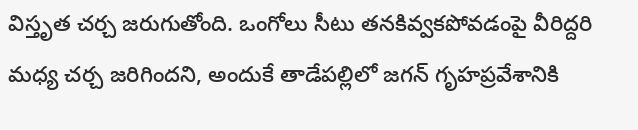విస్తృత చర్చ జరుగుతోంది. ఒంగోలు సీటు తనకివ్వకపోవడంపై వీరిద్దరి మధ్య చర్చ జరిగిందని, అందుకే తాడేపల్లిలో జగన్ గృహప్రవేశానికి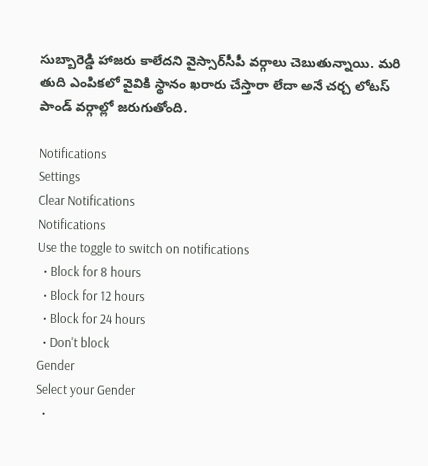సుబ్బారెడ్డి హాజరు కాలేదని వైస్సార్‌సీపీ వర్గాలు చెబుతున్నాయి. మ‌రి తుది ఎంపిక‌లో వైవికి స్థానం ఖ‌రారు చేస్తారా లేదా అనే చ‌ర్చ లోట‌స్ పాండ్ వ‌ర్గాల్లో జ‌రుగుతోంది.

Notifications
Settings
Clear Notifications
Notifications
Use the toggle to switch on notifications
  • Block for 8 hours
  • Block for 12 hours
  • Block for 24 hours
  • Don't block
Gender
Select your Gender
  •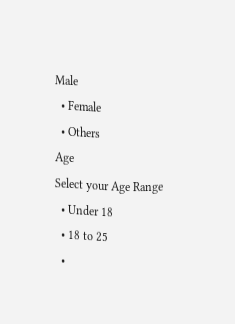Male
  • Female
  • Others
Age
Select your Age Range
  • Under 18
  • 18 to 25
  •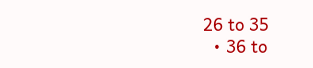26 to 35
  • 36 to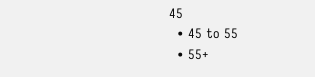45
  • 45 to 55
  • 55+